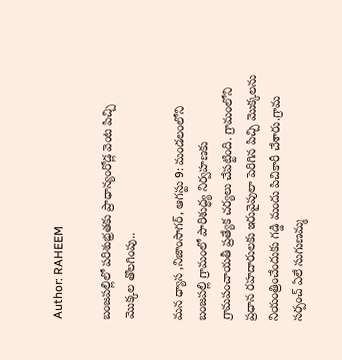Author: RAHEEM

బంజపల్లిలో పరిశుభ్రతకు ప్రాధాన్యంరోడ్ల వెంట పిచ్చి మొక్కల తొలగింపు..

మన ధ్యాస ,నిజాంసాగర్, ఆగస్టు 9: మండలంలోని బంజపల్లి గ్రామంలో పారిశుద్ధ్య నిర్వహణకు గ్రామపంచాయతీ ప్రత్యేక చర్యలు చేపట్టింది. గ్రామంలోని ప్రధాన రహదారులకు ఇరువైపులా పెరిగిన పిచ్చి మొక్కలను నియంత్రించేందుకు గడ్డి మందు పిచికారీ చేశారు.గ్రామ సర్పంచ్ ఏలే సుగుణమ్మ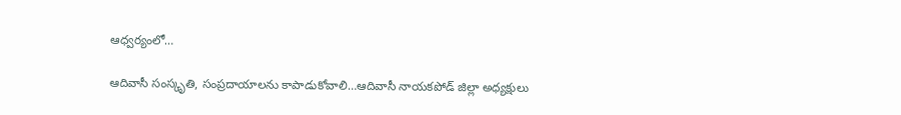ఆధ్వర్యంలో…

ఆదివాసీ సంస్కృతి, సంప్రదాయాలను కాపాడుకోవాలి…ఆదివాసీ నాయకపోడ్ జిల్లా అధ్యక్షులు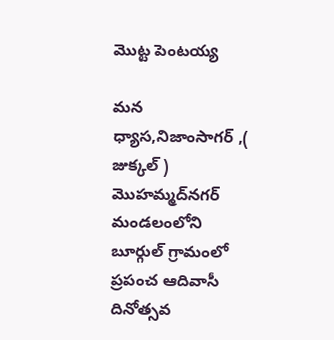మొట్ట పెంటయ్య

మన ధ్యాస,నిజాంసాగర్ ,( జుక్కల్ ) మొహమ్మద్‌నగర్ మండలంలోని బూర్గుల్ గ్రామంలో ప్రపంచ ఆదివాసీ దినోత్సవ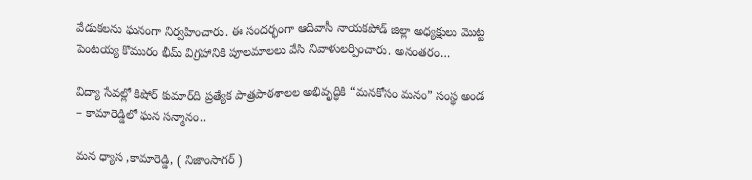వేడుకలను ఘనంగా నిర్వహించారు. ఈ సందర్భంగా ఆదివాసీ నాయకపోడ్ జిల్లా అధ్యక్షులు మొట్ట పెంటయ్య కొమురం భీమ్ విగ్రహానికి పూలమాలలు వేసి నివాళులర్పించారు. అనంతరం…

విద్యా సేవల్లో కిషోర్ కుమార్‌ది ప్రత్యేక పాత్రపాఠశాలల అభివృద్ధికి “మనకోసం మనం” సంస్థ అండ – కామారెడ్డిలో ఘన సన్మానం..

మన ధ్యాస ,కామారెడ్డి, ( నిజాంసాగర్ )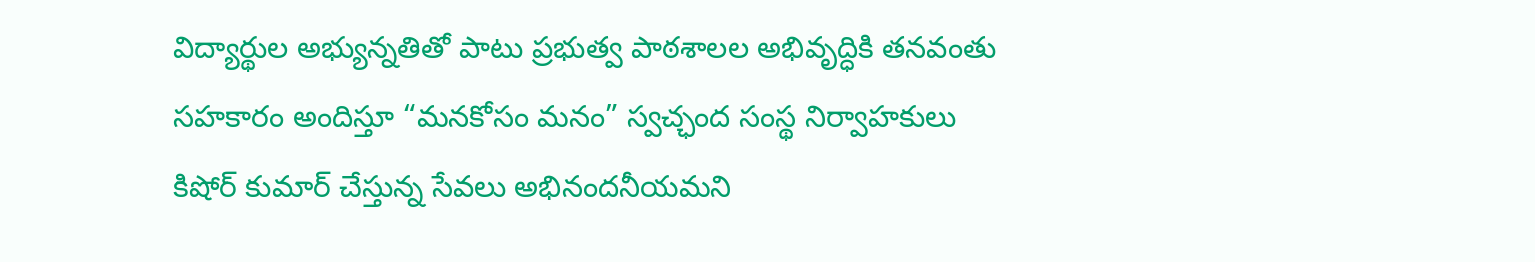విద్యార్థుల అభ్యున్నతితో పాటు ప్రభుత్వ పాఠశాలల అభివృద్ధికి తనవంతు సహకారం అందిస్తూ “మనకోసం మనం” స్వచ్ఛంద సంస్థ నిర్వాహకులు కిషోర్ కుమార్ చేస్తున్న సేవలు అభినందనీయమని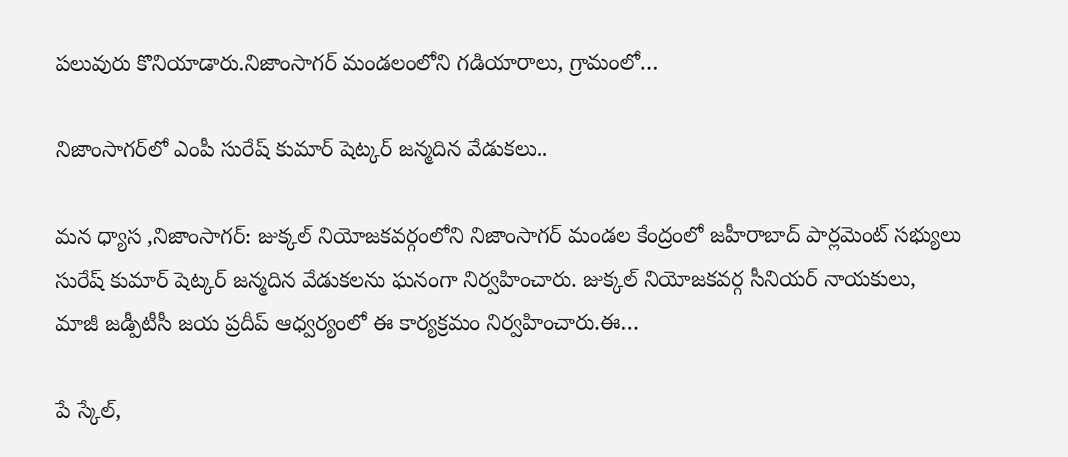పలువురు కొనియాడారు.నిజాంసాగర్ మండలంలోని గడియారాలు, గ్రామంలో…

నిజాంసాగర్‌లో ఎంపీ సురేష్ కుమార్ షెట్కర్ జన్మదిన వేడుకలు..

మన ధ్యాస ,నిజాంసాగర్: జుక్కల్ నియోజకవర్గంలోని నిజాంసాగర్ మండల కేంద్రంలో జహీరాబాద్ పార్లమెంట్ సభ్యులు సురేష్ కుమార్ షెట్కర్ జన్మదిన వేడుకలను ఘనంగా నిర్వహించారు. జుక్కల్ నియోజకవర్గ సీనియర్ నాయకులు, మాజీ జడ్పీటీసీ జయ ప్రదీప్ ఆధ్వర్యంలో ఈ కార్యక్రమం నిర్వహించారు.ఈ…

పే స్కేల్,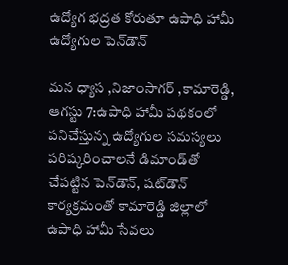ఉద్యోగ భద్రత కోరుతూ ఉపాధి హామీ ఉద్యోగుల పెన్‌డౌన్

మన ధ్యాస ,నిజాంసాగర్ ,కామారెడ్డి, ఆగస్టు 7:ఉపాధి హామీ పథకంలో పనిచేస్తున్న ఉద్యోగుల సమస్యలు పరిష్కరించాలనే డిమాండ్‌తో చేపట్టిన పెన్‌డౌన్, షట్‌డౌన్ కార్యక్రమంతో కామారెడ్డి జిల్లాలో ఉపాధి హామీ సేవలు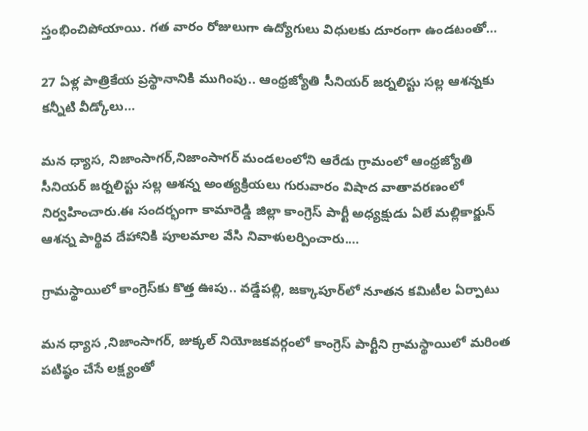స్తంభించిపోయాయి. గత వారం రోజులుగా ఉద్యోగులు విధులకు దూరంగా ఉండటంతో…

27 ఏళ్ల పాత్రికేయ ప్రస్థానానికి ముగింపు.. ఆంధ్రజ్యోతి సీనియర్ జర్నలిస్టు సల్ల ఆశన్నకు కన్నీటి వీడ్కోలు…

మన ధ్యాస, నిజాంసాగర్,నిజాంసాగర్ మండలంలోని ఆరేడు గ్రామంలో ఆంధ్రజ్యోతి సీనియర్ జర్నలిస్టు సల్ల ఆశన్న అంత్యక్రియలు గురువారం విషాద వాతావరణంలో నిర్వహించారు.ఈ సందర్భంగా కామారెడ్డి జిల్లా కాంగ్రెస్ పార్టీ అధ్యక్షుడు ఏలే మల్లికార్జున్ ఆశన్న పార్థివ దేహానికి పూలమాల వేసి నివాళులర్పించారు.…

గ్రామస్థాయిలో కాంగ్రెస్‌కు కొత్త ఊపు.. వడ్డేపల్లి, జక్కాపూర్‌లో నూతన కమిటీల ఏర్పాటు

మన ధ్యాస ,నిజాంసాగర్, జుక్కల్ నియోజకవర్గంలో కాంగ్రెస్ పార్టీని గ్రామస్థాయిలో మరింత పటిష్ఠం చేసే లక్ష్యంతో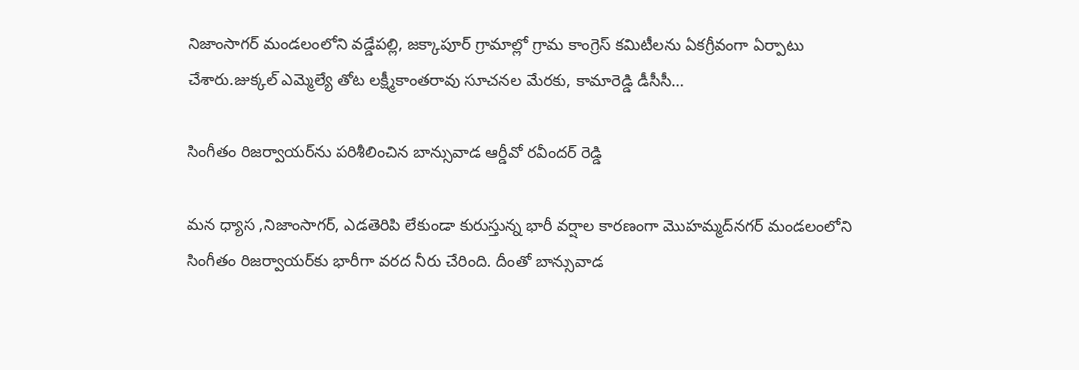నిజాంసాగర్ మండలంలోని వడ్డేపల్లి, జక్కాపూర్ గ్రామాల్లో గ్రామ కాంగ్రెస్ కమిటీలను ఏకగ్రీవంగా ఏర్పాటు చేశారు.జుక్కల్ ఎమ్మెల్యే తోట లక్ష్మీకాంతరావు సూచనల మేరకు, కామారెడ్డి డీసీసీ…

సింగీతం రిజర్వాయర్‌ను పరిశీలించిన బాన్సువాడ ఆర్డీవో రవీందర్ రెడ్డి

మన ధ్యాస ,నిజాంసాగర్, ఎడతెరిపి లేకుండా కురుస్తున్న భారీ వర్షాల కారణంగా మొహమ్మద్‌నగర్ మండలంలోని సింగీతం రిజర్వాయర్‌కు భారీగా వరద నీరు చేరింది. దీంతో బాన్సువాడ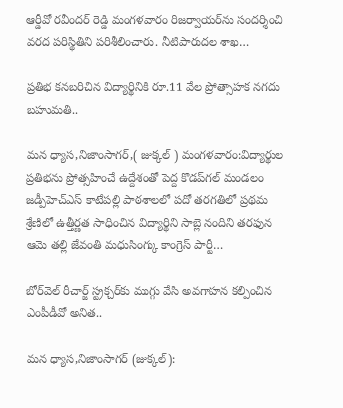ఆర్డీవో రవీందర్ రెడ్డి మంగళవారం రిజర్వాయర్‌ను సందర్శించి వరద పరిస్థితిని పరిశీలించారు. నీటిపారుదల శాఖ…

ప్రతిభ కనబరిచిన విద్యార్థినికి రూ.11 వేల ప్రోత్సాహక నగదు బహుమతి..

మన ధ్యాస,నిజాంసాగర్,( జుక్కల్ ) మంగళవారం:విద్యార్థుల ప్రతిభను ప్రోత్సహించే ఉద్దేశంతో పెద్ద కొడప్‌గల్ మండలం జడ్పీహెచ్‌ఎస్ కాటేపల్లి పాఠశాలలో పదో తరగతిలో ప్రథమ శ్రేణిలో ఉత్తీర్ణత సాధించిన విద్యార్థిని సాబ్లె నందిని తరఫున ఆమె తల్లి జేవంతి మధుసింగ్కు కాంగ్రెస్ పార్టీ…

బోర్‌వెల్ రీచార్జ్ స్ట్రక్చర్‌కు ముగ్గు వేసి అవగాహన కల్పించిన ఎంపీడీవో అనిత..

మన ధ్యాస,నిజాంసాగర్ (జుక్కల్):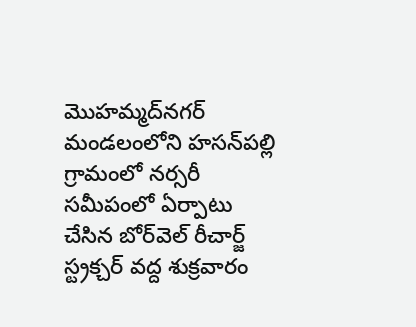మొహమ్మద్‌నగర్ మండలంలోని హసన్‌పల్లి గ్రామంలో నర్సరీ సమీపంలో ఏర్పాటు చేసిన బోర్‌వెల్ రీచార్జ్ స్ట్రక్చర్ వద్ద శుక్రవారం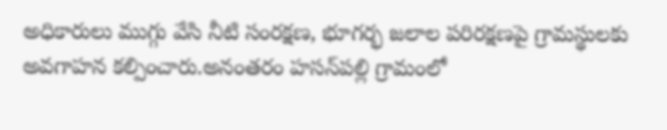అధికారులు ముగ్గు వేసి నీటి సంరక్షణ, భూగర్భ జలాల పరిరక్షణపై గ్రామస్థులకు అవగాహన కల్పించారు.అనంతరం హసన్‌పల్లి గ్రామంలో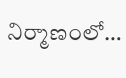నిర్మాణంలో…